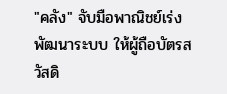"คลัง" จับมือพาณิชย์เร่งพัฒนาระบบ ให้ผู้ถือบัตรสวัสดิ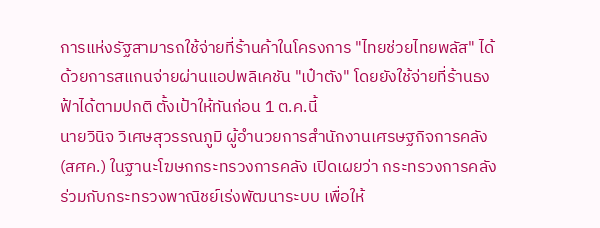การแห่งรัฐสามารถใช้จ่ายที่ร้านค้าในโครงการ "ไทยช่วยไทยพลัส" ได้ ด้วยการสแกนจ่ายผ่านแอปพลิเคชัน "เป๋าตัง" โดยยังใช้จ่ายที่ร้านธงฟ้าได้ตามปกติ ตั้งเป้าให้ทันก่อน 1 ต.ค.นี้
นายวินิจ วิเศษสุวรรณภูมิ ผู้อำนวยการสำนักงานเศรษฐกิจการคลัง (สศค.) ในฐานะโฆษกกระทรวงการคลัง เปิดเผยว่า กระทรวงการคลังร่วมกับกระทรวงพาณิชย์เร่งพัฒนาระบบ เพื่อให้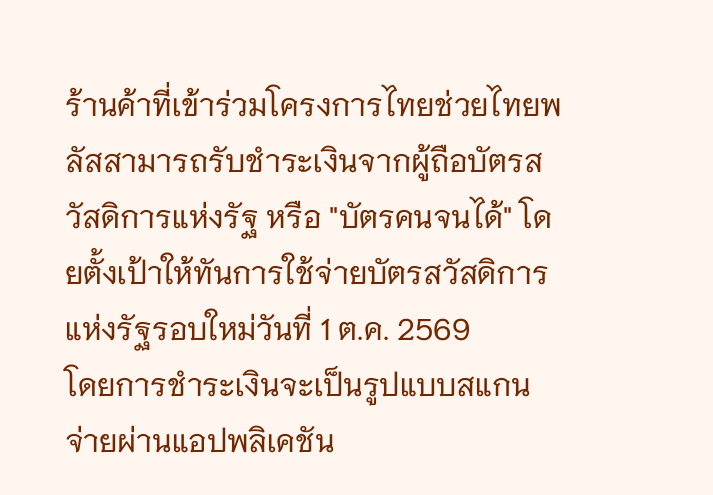ร้านค้าที่เข้าร่วมโครงการไทยช่วยไทยพลัสสามารถรับชำระเงินจากผู้ถือบัตรสวัสดิการแห่งรัฐ หรือ "บัตรคนจนได้" โดยตั้งเป้าให้ทันการใช้จ่ายบัตรสวัสดิการแห่งรัฐรอบใหม่วันที่ 1 ต.ค. 2569
โดยการชำระเงินจะเป็นรูปแบบสแกนจ่ายผ่านแอปพลิเคชัน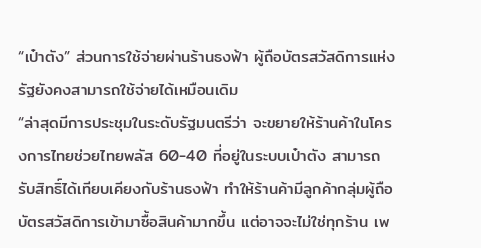“เป๋าตัง” ส่วนการใช้จ่ายผ่านร้านธงฟ้า ผู้ถือบัตรสวัสดิการแห่งรัฐยังคงสามารถใช้จ่ายได้เหมือนเดิม
“ล่าสุดมีการประชุมในระดับรัฐมนตรีว่า จะขยายให้ร้านค้าในโครงการไทยช่วยไทยพลัส 60-40 ที่อยู่ในระบบเป๋าตัง สามารถรับสิทธิ์ได้เทียบเคียงกับร้านธงฟ้า ทำให้ร้านค้ามีลูกค้ากลุ่มผู้ถือบัตรสวัสดิการเข้ามาซื้อสินค้ามากขึ้น แต่อาจจะไม่ใช่ทุกร้าน เพ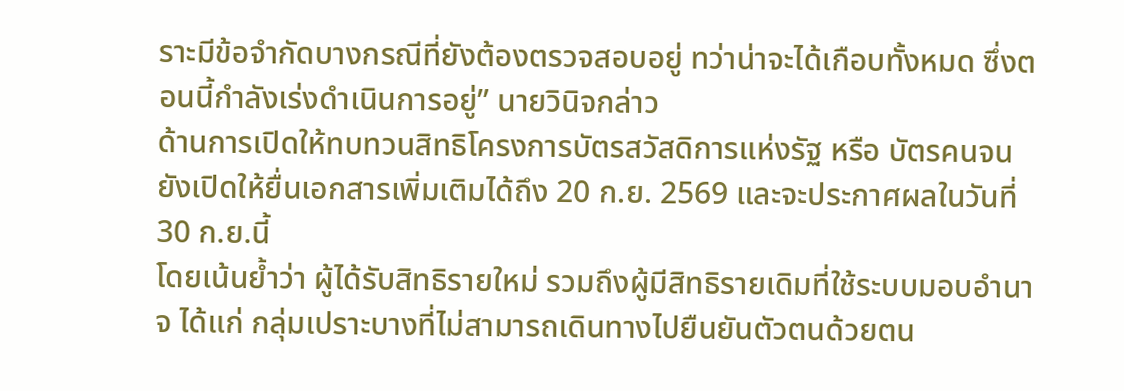ราะมีข้อจำกัดบางกรณีที่ยังต้องตรวจสอบอยู่ ทว่าน่าจะได้เกือบทั้งหมด ซึ่งตอนนี้กำลังเร่งดำเนินการอยู่” นายวินิจกล่าว
ด้านการเปิดให้ทบทวนสิทธิโครงการบัตรสวัสดิการแห่งรัฐ หรือ บัตรคนจน ยังเปิดให้ยื่นเอกสารเพิ่มเติมได้ถึง 20 ก.ย. 2569 และจะประกาศผลในวันที่ 30 ก.ย.นี้
โดยเน้นย้ำว่า ผู้ได้รับสิทธิรายใหม่ รวมถึงผู้มีสิทธิรายเดิมที่ใช้ระบบมอบอำนาจ ได้แก่ กลุ่มเปราะบางที่ไม่สามารถเดินทางไปยืนยันตัวตนด้วยตน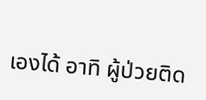เองได้ อาทิ ผู้ป่วยติด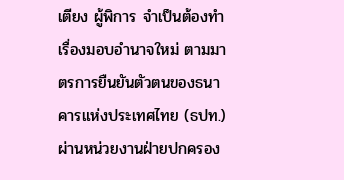เตียง ผู้พิการ จำเป็นต้องทำเรื่องมอบอำนาจใหม่ ตามมาตรการยืนยันตัวตนของธนาคารแห่งประเทศไทย (ธปท.) ผ่านหน่วยงานฝ่ายปกครอง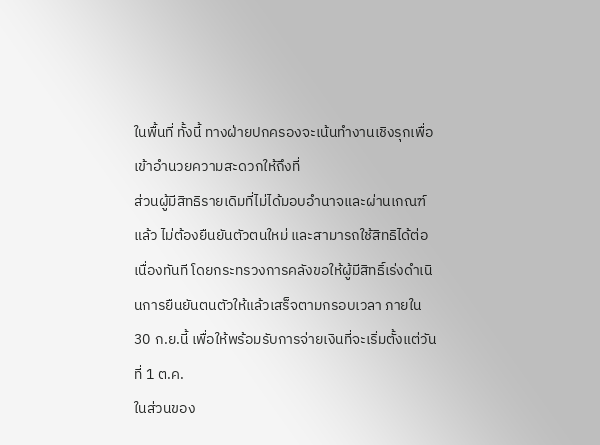ในพื้นที่ ทั้งนี้ ทางฝ่ายปกครองจะเน้นทำงานเชิงรุกเพื่อเข้าอำนวยความสะดวกให้ถึงที่
ส่วนผู้มีสิทธิรายเดิมที่ไม่ได้มอบอำนาจและผ่านเกณฑ์แล้ว ไม่ต้องยืนยันตัวตนใหม่ และสามารถใช้สิทธิได้ต่อเนื่องทันที โดยกระทรวงการคลังขอให้ผู้มีสิทธิ์เร่งดำเนินการยืนยันตนตัวให้แล้วเสร็จตามกรอบเวลา ภายใน 30 ก.ย.นี้ เพื่อให้พร้อมรับการจ่ายเงินที่จะเริ่มตั้งแต่วันที่ 1 ต.ค.
ในส่วนของ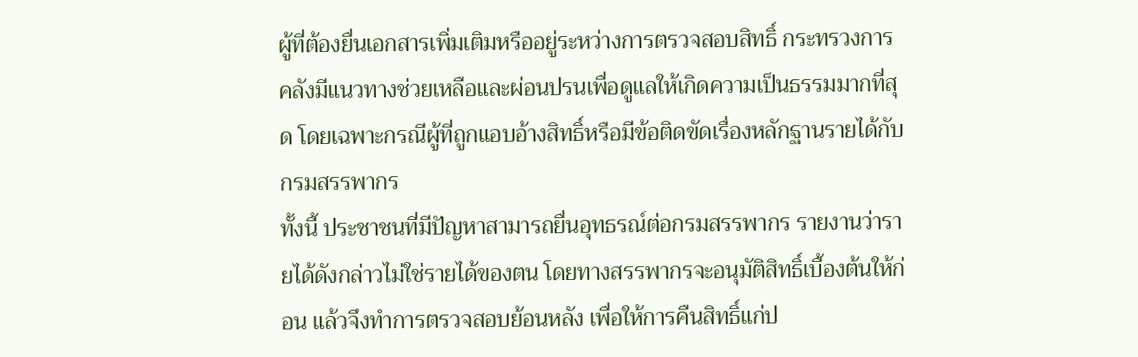ผู้ที่ต้องยื่นเอกสารเพิ่มเติมหรืออยู่ระหว่างการตรวจสอบสิทธิ์ กระทรวงการคลังมีแนวทางช่วยเหลือและผ่อนปรนเพื่อดูแลให้เกิดความเป็นธรรมมากที่สุด โดยเฉพาะกรณีผู้ที่ถูกแอบอ้างสิทธิ์หรือมีข้อติดขัดเรื่องหลักฐานรายได้กับกรมสรรพากร
ทั้งนี้ ประชาชนที่มีปัญหาสามารถยื่นอุทธรณ์ต่อกรมสรรพากร รายงานว่ารายได้ดังกล่าวไม่ใช่รายได้ของตน โดยทางสรรพากรจะอนุมัติสิทธิ์เบื้องต้นให้ก่อน แล้วจึงทำการตรวจสอบย้อนหลัง เพื่อให้การคืนสิทธิ์แก่ป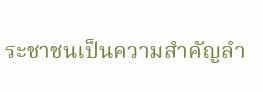ระชาชนเป็นความสำคัญลำ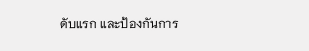ดับแรก และป้องกันการ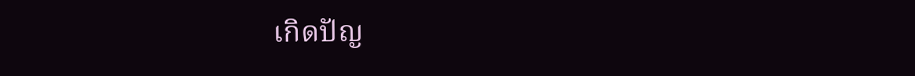เกิดปัญ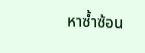หาซ้ำซ้อน